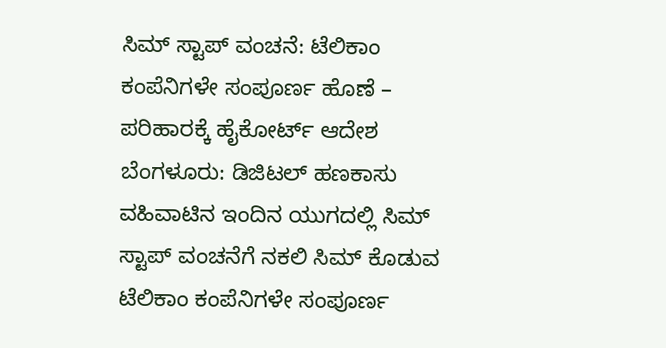ಸಿಮ್ ಸ್ಟಾಪ್ ವಂಚನೆ: ಟೆಲಿಕಾಂ ಕಂಪೆನಿಗಳೇ ಸಂಪೂರ್ಣ ಹೊಣೆ – ಪರಿಹಾರಕ್ಕೆ ಹೈಕೋರ್ಟ್ ಆದೇಶ
ಬೆಂಗಳೂರು: ಡಿಜಿಟಲ್ ಹಣಕಾಸು ವಹಿವಾಟಿನ ಇಂದಿನ ಯುಗದಲ್ಲಿ ಸಿಮ್ ಸ್ಟಾಪ್ ವಂಚನೆಗೆ ನಕಲಿ ಸಿಮ್ ಕೊಡುವ ಟೆಲಿಕಾಂ ಕಂಪೆನಿಗಳೇ ಸಂಪೂರ್ಣ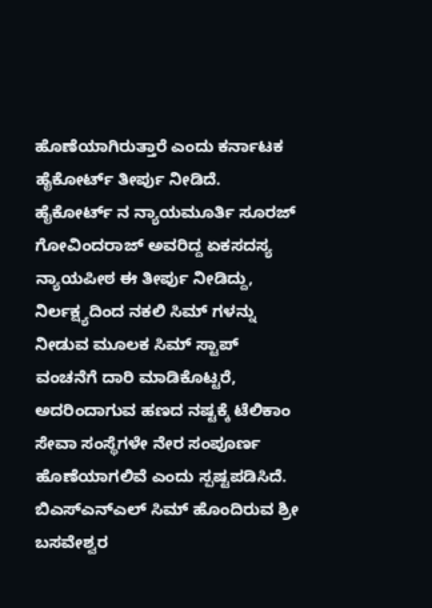ಹೊಣೆಯಾಗಿರುತ್ತಾರೆ ಎಂದು ಕರ್ನಾಟಕ ಹೈಕೋರ್ಟ್ ತೀರ್ಪು ನೀಡಿದೆ.
ಹೈಕೋರ್ಟ್ ನ ನ್ಯಾಯಮೂರ್ತಿ ಸೂರಜ್ ಗೋವಿಂದರಾಜ್ ಅವರಿದ್ದ ಏಕಸದಸ್ಯ ನ್ಯಾಯಪೀಠ ಈ ತೀರ್ಪು ನೀಡಿದ್ದು, ನಿರ್ಲಕ್ಷ್ಯದಿಂದ ನಕಲಿ ಸಿಮ್ ಗಳನ್ನು ನೀಡುವ ಮೂಲಕ ಸಿಮ್ ಸ್ಟಾಪ್ ವಂಚನೆಗೆ ದಾರಿ ಮಾಡಿಕೊಟ್ಟರೆ, ಅದರಿಂದಾಗುವ ಹಣದ ನಷ್ಟಕ್ಕೆ ಟೆಲಿಕಾಂ ಸೇವಾ ಸಂಸ್ಥೆಗಳೇ ನೇರ ಸಂಪೂರ್ಣ ಹೊಣೆಯಾಗಲಿವೆ ಎಂದು ಸ್ಪಷ್ಟಪಡಿಸಿದೆ.
ಬಿಎಸ್ಎನ್ಎಲ್ ಸಿಮ್ ಹೊಂದಿರುವ ಶ್ರೀ ಬಸವೇಶ್ವರ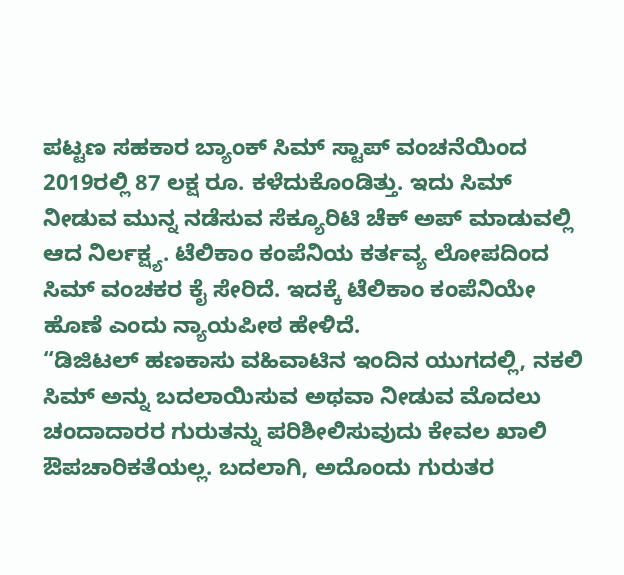ಪಟ್ಟಣ ಸಹಕಾರ ಬ್ಯಾಂಕ್ ಸಿಮ್ ಸ್ಟಾಪ್ ವಂಚನೆಯಿಂದ 2019ರಲ್ಲಿ 87 ಲಕ್ಷ ರೂ. ಕಳೆದುಕೊಂಡಿತ್ತು. ಇದು ಸಿಮ್ ನೀಡುವ ಮುನ್ನ ನಡೆಸುವ ಸೆಕ್ಯೂರಿಟಿ ಚೆಕ್ ಅಪ್ ಮಾಡುವಲ್ಲಿ ಆದ ನಿರ್ಲಕ್ಷ್ಯ. ಟೆಲಿಕಾಂ ಕಂಪೆನಿಯ ಕರ್ತವ್ಯ ಲೋಪದಿಂದ ಸಿಮ್ ವಂಚಕರ ಕೈ ಸೇರಿದೆ. ಇದಕ್ಕೆ ಟೆಲಿಕಾಂ ಕಂಪೆನಿಯೇ ಹೊಣೆ ಎಂದು ನ್ಯಾಯಪೀಠ ಹೇಳಿದೆ.
“ಡಿಜಿಟಲ್ ಹಣಕಾಸು ವಹಿವಾಟಿನ ಇಂದಿನ ಯುಗದಲ್ಲಿ, ನಕಲಿ ಸಿಮ್ ಅನ್ನು ಬದಲಾಯಿಸುವ ಅಥವಾ ನೀಡುವ ಮೊದಲು ಚಂದಾದಾರರ ಗುರುತನ್ನು ಪರಿಶೀಲಿಸುವುದು ಕೇವಲ ಖಾಲಿ ಔಪಚಾರಿಕತೆಯಲ್ಲ. ಬದಲಾಗಿ, ಅದೊಂದು ಗುರುತರ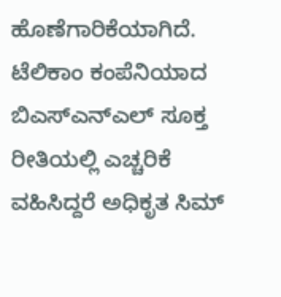ಹೊಣೆಗಾರಿಕೆಯಾಗಿದೆ. ಟೆಲಿಕಾಂ ಕಂಪೆನಿಯಾದ ಬಿಎಸ್ಎನ್ಎಲ್ ಸೂಕ್ತ ರೀತಿಯಲ್ಲಿ ಎಚ್ಚರಿಕೆ ವಹಿಸಿದ್ದರೆ ಅಧಿಕೃತ ಸಿಮ್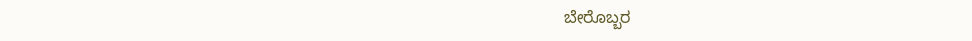ಬೇರೊಬ್ಬರ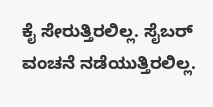ಕೈ ಸೇರುತ್ತಿರಲಿಲ್ಲ. ಸೈಬರ್ ವಂಚನೆ ನಡೆಯುತ್ತಿರಲಿಲ್ಲ.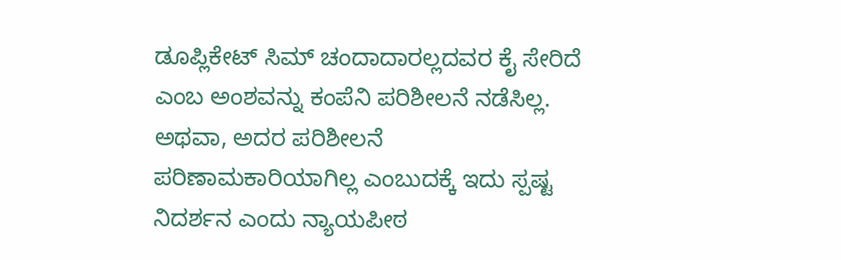ಡೂಪ್ಲಿಕೇಟ್ ಸಿಮ್ ಚಂದಾದಾರಲ್ಲದವರ ಕೈ ಸೇರಿದೆ ಎಂಬ ಅಂಶವನ್ನು ಕಂಪೆನಿ ಪರಿಶೀಲನೆ ನಡೆಸಿಲ್ಲ. ಅಥವಾ, ಅದರ ಪರಿಶೀಲನೆ ಪರಿಣಾಮಕಾರಿಯಾಗಿಲ್ಲ ಎಂಬುದಕ್ಕೆ ಇದು ಸ್ಪಷ್ಟ ನಿದರ್ಶನ ಎಂದು ನ್ಯಾಯಪೀಠ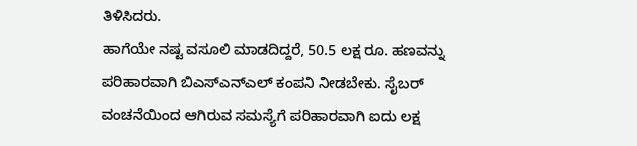ತಿಳಿಸಿದರು.
ಹಾಗೆಯೇ ನಷ್ಟ ವಸೂಲಿ ಮಾಡದಿದ್ದರೆ, 50.5 ಲಕ್ಷ ರೂ. ಹಣವನ್ನು ಪರಿಹಾರವಾಗಿ ಬಿಎಸ್ಎನ್ಎಲ್ ಕಂಪನಿ ನೀಡಬೇಕು. ಸೈಬರ್ ವಂಚನೆಯಿಂದ ಆಗಿರುವ ಸಮಸ್ಯೆಗೆ ಪರಿಹಾರವಾಗಿ ಐದು ಲಕ್ಷ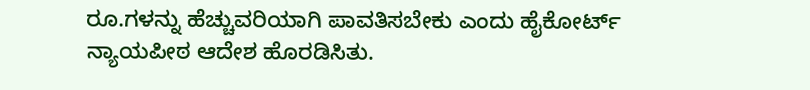ರೂ.ಗಳನ್ನು ಹೆಚ್ಚುವರಿಯಾಗಿ ಪಾವತಿಸಬೇಕು ಎಂದು ಹೈಕೋರ್ಟ್ ನ್ಯಾಯಪೀಠ ಆದೇಶ ಹೊರಡಿಸಿತು.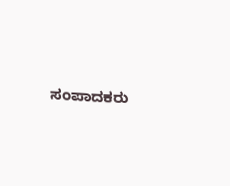ಸಂಪಾದಕರು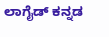ಲಾಗೈಡ್ ಕನ್ನಡ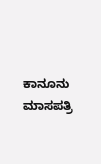ಕಾನೂನು ಮಾಸಪತ್ರಿ